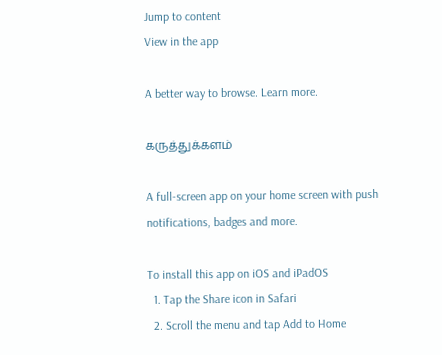Jump to content
View in the app

A better way to browse. Learn more.

கருத்துக்களம்

A full-screen app on your home screen with push notifications, badges and more.

To install this app on iOS and iPadOS
  1. Tap the Share icon in Safari
  2. Scroll the menu and tap Add to Home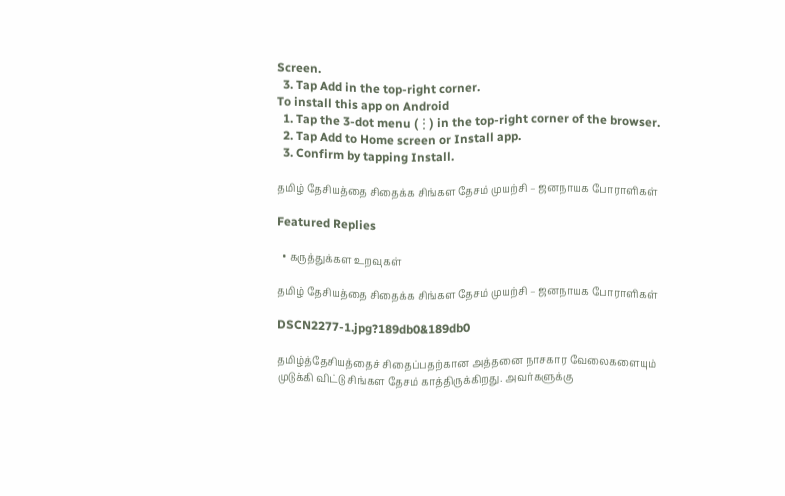Screen.
  3. Tap Add in the top-right corner.
To install this app on Android
  1. Tap the 3-dot menu (⋮) in the top-right corner of the browser.
  2. Tap Add to Home screen or Install app.
  3. Confirm by tapping Install.

தமிழ் தேசியத்தை சிதைக்க சிங்கள தேசம் முயற்சி – ஜனநாயக போராளிகள்

Featured Replies

  • கருத்துக்கள உறவுகள்

தமிழ் தேசியத்தை சிதைக்க சிங்கள தேசம் முயற்சி – ஜனநாயக போராளிகள்

DSCN2277-1.jpg?189db0&189db0

தமிழ்த்தேசியத்தைச் சிதைப்பதற்கான அத்தனை நாசகார வேலைகளையும் முடுக்கி விட்டு சிங்கள தேசம் காத்திருக்கிறது. அவர்களுக்கு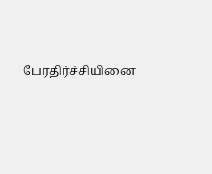பேரதிர்ச்சியினை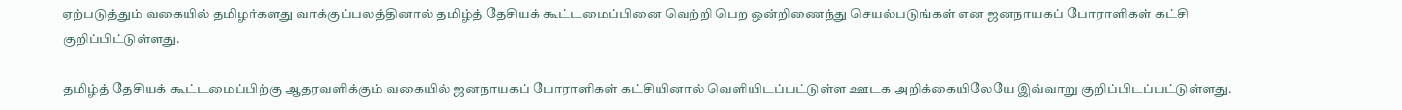ஏற்படுத்தும் வகையில் தமிழர்களது வாக்குப்பலத்தினால் தமிழ்த் தேசியக் கூட்டமைப்பினை வெற்றி பெற ஒன்றிணைந்து செயல்படுங்கள் என ஜனநாயகப் போராளிகள் கட்சி குறிப்பிட்டுள்ளது.

தமிழ்த் தேசியக் கூட்டமைப்பிற்கு ஆதரவளிக்கும் வகையில் ஜனநாயகப் போராளிகள் கட்சியினால் வெளியிடப்பட்டுள்ள ஊடக அறிக்கையிலேயே இவ்வாறு குறிப்பிடப்பட்டுள்ளது.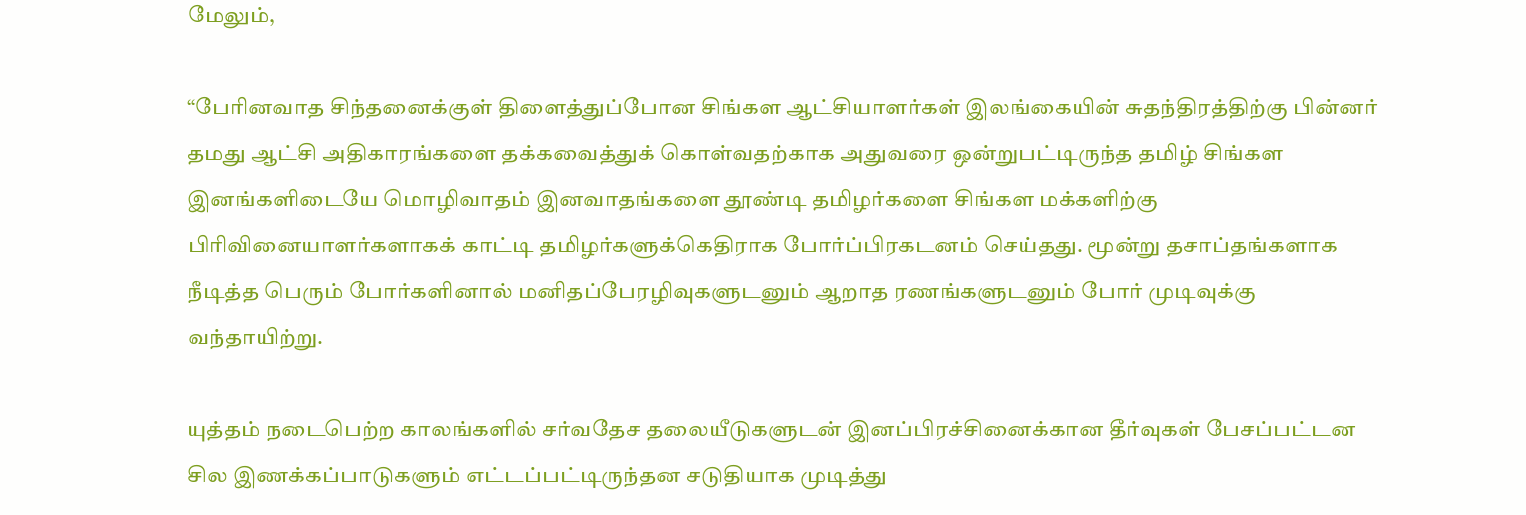மேலும்,

“பேரினவாத சிந்தனைக்குள் திளைத்துப்போன சிங்கள ஆட்சியாளர்கள் இலங்கையின் சுதந்திரத்திற்கு பின்னர் தமது ஆட்சி அதிகாரங்களை தக்கவைத்துக் கொள்வதற்காக அதுவரை ஒன்றுபட்டிருந்த தமிழ் சிங்கள இனங்களிடையே மொழிவாதம் இனவாதங்களை தூண்டி தமிழர்களை சிங்கள மக்களிற்கு பிரிவினையாளர்களாகக் காட்டி தமிழர்களுக்கெதிராக போர்ப்பிரகடனம் செய்தது. மூன்று தசாப்தங்களாக நீடித்த பெரும் போர்களினால் மனிதப்பேரழிவுகளுடனும் ஆறாத ரணங்களுடனும் போர் முடிவுக்கு வந்தாயிற்று.

யுத்தம் நடைபெற்ற காலங்களில் சர்வதேச தலையீடுகளுடன் இனப்பிரச்சினைக்கான தீர்வுகள் பேசப்பட்டன சில இணக்கப்பாடுகளும் எட்டப்பட்டிருந்தன சடுதியாக முடித்து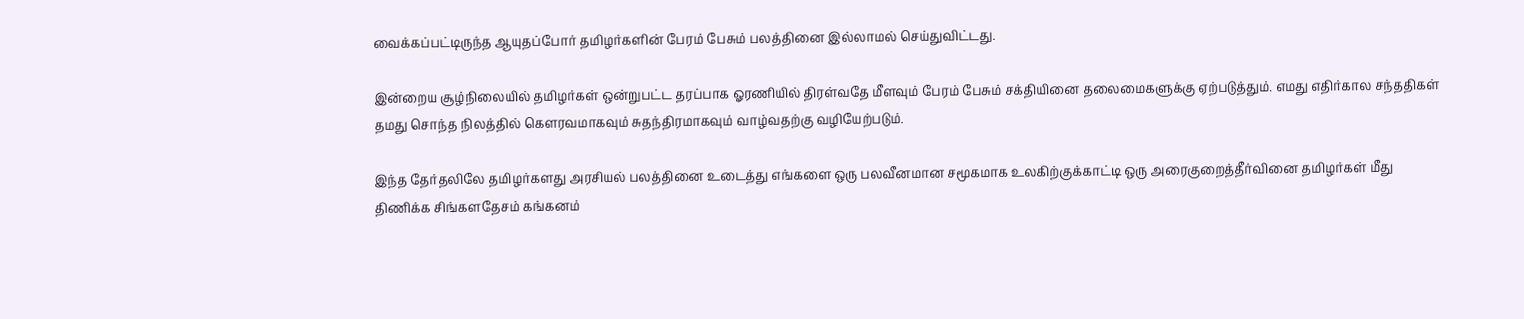வைக்கப்பட்டிருந்த ஆயுதப்போர் தமிழர்களின் பேரம் பேசும் பலத்தினை இல்லாமல் செய்துவிட்டது.

இன்றைய சூழ்நிலையில் தமிழர்கள் ஒன்றுபட்ட தரப்பாக ஓரணியில் திரள்வதே மீளவும் பேரம் பேசும் சக்தியினை தலைமைகளுக்கு ஏற்படுத்தும். எமது எதிர்கால சந்ததிகள் தமது சொந்த நிலத்தில் கௌரவமாகவும் சுதந்திரமாகவும் வாழ்வதற்கு வழியேற்படும்.

இந்த தேர்தலிலே தமிழர்களது அரசியல் பலத்தினை உடைத்து எங்களை ஒரு பலவீனமான சமூகமாக உலகிற்குக்காட்டி ஒரு அரைகுறைத்தீர்வினை தமிழர்கள் மீது திணிக்க சிங்களதேசம் கங்கனம்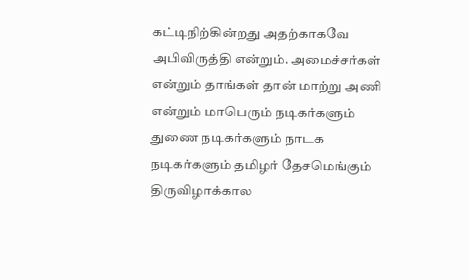கட்டிநிற்கின்றது அதற்காகவே அபிவிருத்தி என்றும். அமைச்சர்கள் என்றும் தாங்கள் தான் மாற்று அணி என்றும் மாபெரும் நடிகர்களும் துணை நடிகர்களும் நாடக நடிகர்களும் தமிழர் தேசமெங்கும் திருவிழாக்கால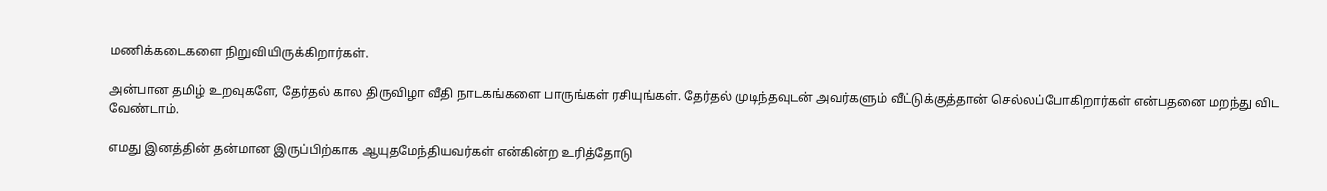மணிக்கடைகளை நிறுவியிருக்கிறார்கள்.

அன்பான தமிழ் உறவுகளே, தேர்தல் கால திருவிழா வீதி நாடகங்களை பாருங்கள் ரசியுங்கள். தேர்தல் முடிந்தவுடன் அவர்களும் வீட்டுக்குத்தான் செல்லப்போகிறார்கள் என்பதனை மறந்து விட வேண்டாம்.

எமது இனத்தின் தன்மான இருப்பிற்காக ஆயுதமேந்தியவர்கள் என்கின்ற உரித்தோடு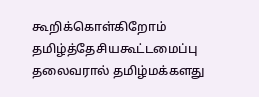கூறிக்கொள்கிறோம் தமிழ்த்தேசியகூட்டமைப்பு தலைவரால் தமிழ்மக்களது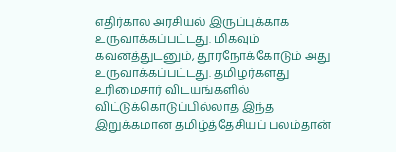எதிர்கால அரசியல் இருப்புக்காக உருவாக்கப்பட்டது. மிகவும் கவனத்துடனும், தூரநோக்கோடும் அது உருவாக்கப்பட்டது. தமிழர்களது உரிமைசார் விடயங்களில் விட்டுக்கொடுப்பில்லாத இந்த இறுக்கமான தமிழ்த்தேசியப் பலம்தான்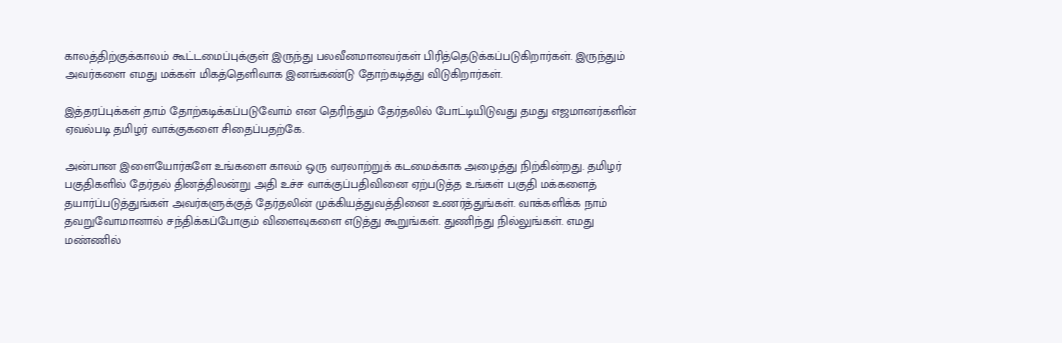காலத்திற்குக்காலம் கூட்டமைப்புக்குள் இருந்து பலவீனமானவர்கள் பிரித்தெடுக்கப்படுகிறார்கள். இருந்தும் அவர்களை எமது மக்கள் மிகத்தெளிவாக இனங்கண்டு தோற்கடித்து விடுகிறார்கள்.

இத்தரப்புக்கள் தாம் தோற்கடிக்கப்படுவோம் என தெரிந்தும் தேர்தலில் போட்டியிடுவது தமது எஜமானர்களின் ஏவல்படி தமிழர் வாக்குகளை சிதைப்பதற்கே.

அன்பான இளையோர்களே உங்களை காலம் ஒரு வரலாற்றுக் கடமைக்காக அழைத்து நிற்கின்றது. தமிழர் பகுதிகளில் தேர்தல் தினத்திலன்று அதி உச்ச வாக்குப்பதிவினை ஏற்படுத்த உங்கள் பகுதி மக்களைத் தயார்ப்படுத்துங்கள் அவர்களுக்குத் தேர்தலின் முக்கியத்துவத்தினை உணர்த்துங்கள். வாக்களிக்க நாம் தவறுவோமானால் சந்திக்கப்போகும் விளைவுகளை எடுத்து கூறுங்கள். துணிந்து நில்லுங்கள். எமது மண்ணில்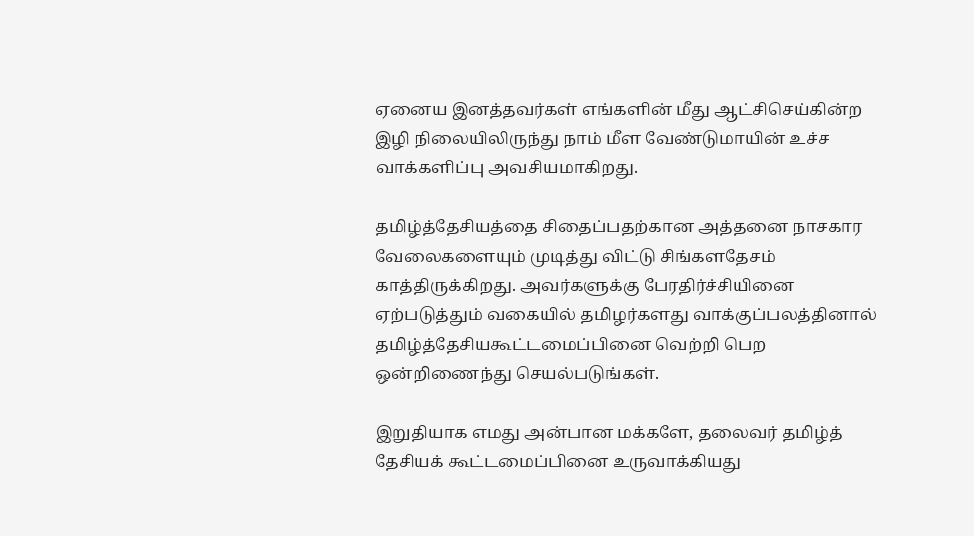ஏனைய இனத்தவர்கள் எங்களின் மீது ஆட்சிசெய்கின்ற இழி நிலையிலிருந்து நாம் மீள வேண்டுமாயின் உச்ச வாக்களிப்பு அவசியமாகிறது.

தமிழ்த்தேசியத்தை சிதைப்பதற்கான அத்தனை நாசகார வேலைகளையும் முடித்து விட்டு சிங்களதேசம் காத்திருக்கிறது. அவர்களுக்கு பேரதிர்ச்சியினை ஏற்படுத்தும் வகையில் தமிழர்களது வாக்குப்பலத்தினால் தமிழ்த்தேசியகூட்டமைப்பினை வெற்றி பெற ஒன்றிணைந்து செயல்படுங்கள்.

இறுதியாக எமது அன்பான மக்களே, தலைவர் தமிழ்த் தேசியக் கூட்டமைப்பினை உருவாக்கியது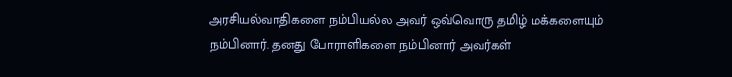அரசியல்வாதிகளை நம்பியல்ல அவர் ஒவ்வொரு தமிழ் மக்களையும் நம்பினார். தனது போராளிகளை நம்பினார் அவர்கள்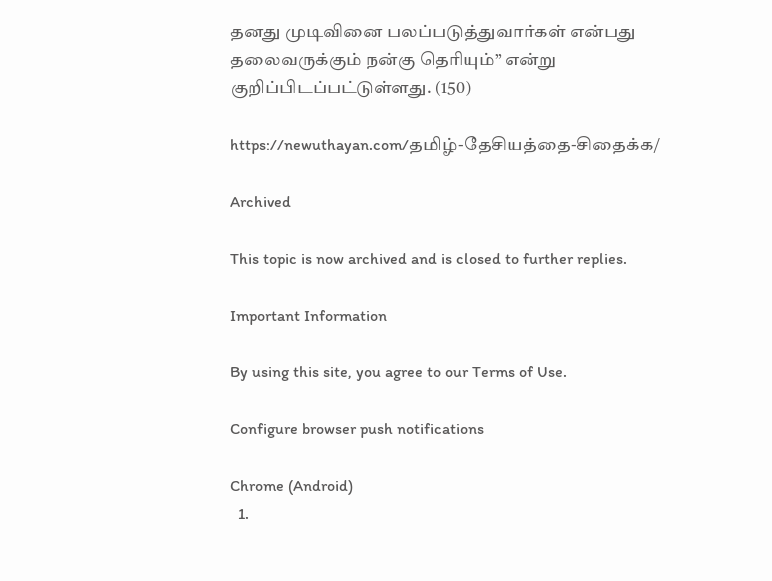தனது முடிவினை பலப்படுத்துவார்கள் என்பது தலைவருக்கும் நன்கு தெரியும்” என்று குறிப்பிடப்பட்டுள்ளது. (150)

https://newuthayan.com/தமிழ்-தேசியத்தை-சிதைக்க/

Archived

This topic is now archived and is closed to further replies.

Important Information

By using this site, you agree to our Terms of Use.

Configure browser push notifications

Chrome (Android)
  1.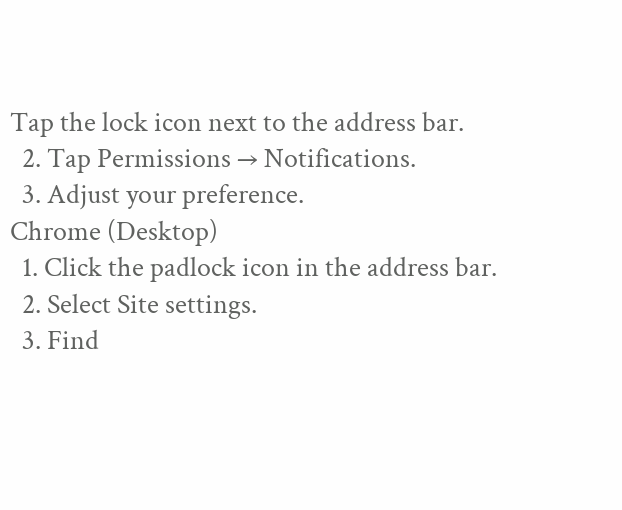Tap the lock icon next to the address bar.
  2. Tap Permissions → Notifications.
  3. Adjust your preference.
Chrome (Desktop)
  1. Click the padlock icon in the address bar.
  2. Select Site settings.
  3. Find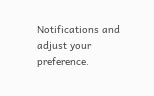Notifications and adjust your preference.